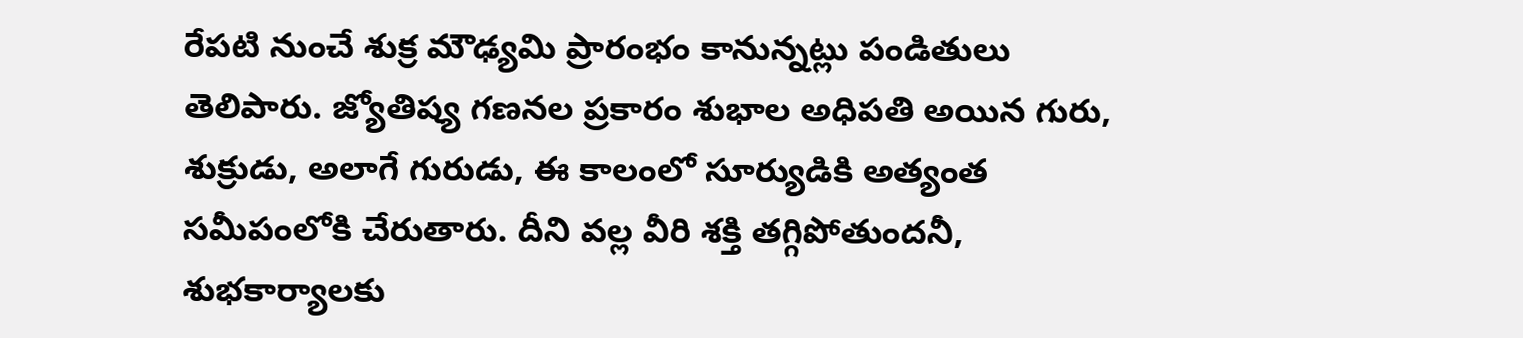రేపటి నుంచే శుక్ర మౌఢ్యమి ప్రారంభం కానున్నట్లు పండితులు తెలిపారు. జ్యోతిష్య గణనల ప్రకారం శుభాల అధిపతి అయిన గురు, శుక్రుడు, అలాగే గురుడు, ఈ కాలంలో సూర్యుడికి అత్యంత సమీపంలోకి చేరుతారు. దీని వల్ల వీరి శక్తి తగ్గిపోతుందనీ, శుభకార్యాలకు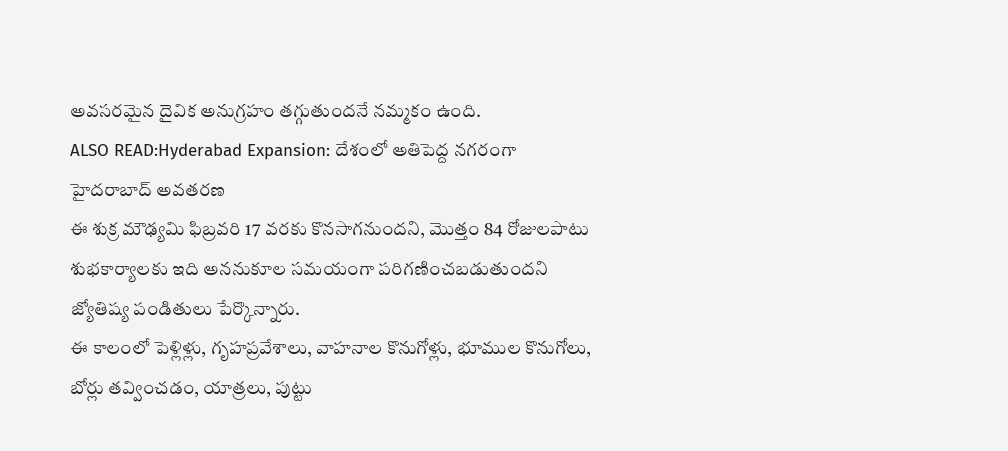అవసరమైన దైవిక అనుగ్రహం తగ్గుతుందనే నమ్మకం ఉంది.
ALSO READ:Hyderabad Expansion: దేశంలో అతిపెద్ద నగరంగా హైదరాబాద్ అవతరణ
ఈ శుక్ర మౌఢ్యమి ఫిబ్రవరి 17 వరకు కొనసాగనుందని, మొత్తం 84 రోజులపాటు శుభకార్యాలకు ఇది అననుకూల సమయంగా పరిగణించబడుతుందని జ్యోతిష్య పండితులు పేర్కొన్నారు.
ఈ కాలంలో పెళ్లిళ్లు, గృహప్రవేశాలు, వాహనాల కొనుగోళ్లు, భూముల కొనుగోలు, బోర్లు తవ్వించడం, యాత్రలు, పుట్టు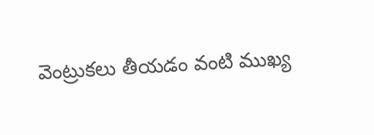వెంట్రుకలు తీయడం వంటి ముఖ్య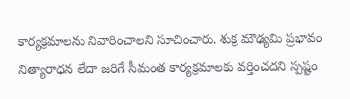కార్యక్రమాలను నివారించాలని సూచించారు. శుక్ర మౌఢ్యమి ప్రభావం నిత్యారాధన లేదా జరిగే సీమంత కార్యక్రమాలకు వర్తించదని స్పష్టం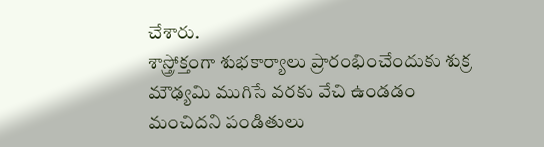చేశారు.
శాస్త్రోక్తంగా శుభకార్యాలు ప్రారంభించేందుకు శుక్ర మౌఢ్యమి ముగిసే వరకు వేచి ఉండడం మంచిదని పండితులు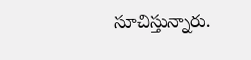సూచిస్తున్నారు.